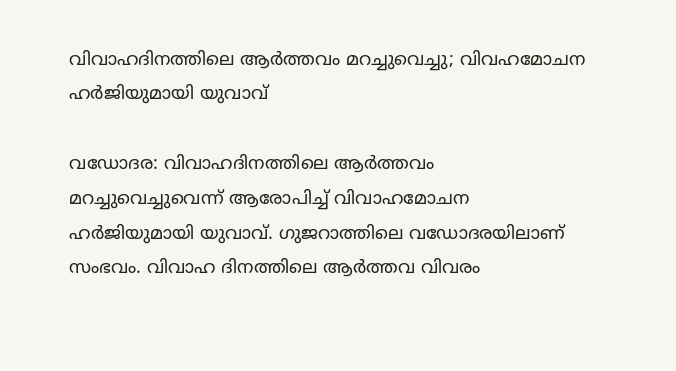വിവാഹദിനത്തിലെ ആര്‍ത്തവം മറച്ചുവെച്ചു; വിവഹമോചന ഹര്‍ജിയുമായി യുവാവ്

വഡോദര: വിവാഹദിനത്തിലെ ആര്‍ത്തവം മറച്ചുവെച്ചുവെന്ന് ആരോപിച്ച് വിവാഹമോചന ഹര്‍ജിയുമായി യുവാവ്. ഗുജറാത്തിലെ വഡോദരയിലാണ് സംഭവം. വിവാഹ ദിനത്തിലെ ആര്‍ത്തവ വിവരം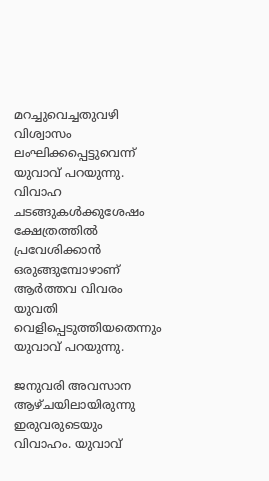മറച്ചുവെച്ചതുവഴി വിശ്വാസം ലംഘിക്കപ്പെട്ടുവെന്ന് യുവാവ് പറയുന്നു. വിവാഹ ചടങ്ങുകള്‍ക്കുശേഷം ക്ഷേത്രത്തില്‍ പ്രവേശിക്കാന്‍ ഒരുങ്ങുമ്പോഴാണ് ആര്‍ത്തവ വിവരം യുവതി വെളിപ്പെടുത്തിയതെന്നും യുവാവ് പറയുന്നു.

ജനുവരി അവസാന ആഴ്ചയിലായിരുന്നു ഇരുവരുടെയും വിവാഹം. യുവാവ്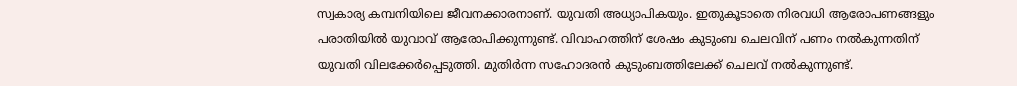സ്വകാര്യ കമ്പനിയിലെ ജീവനക്കാരനാണ്. യുവതി അധ്യാപികയും. ഇതുകൂടാതെ നിരവധി ആരോപണങ്ങളും പരാതിയില്‍ യുവാവ് ആരോപിക്കുന്നുണ്ട്. വിവാഹത്തിന് ശേഷം കുടുംബ ചെലവിന് പണം നല്‍കുന്നതിന് യുവതി വിലക്കേര്‍പ്പെടുത്തി. മുതിര്‍ന്ന സഹോദരന്‍ കുടുംബത്തിലേക്ക് ചെലവ് നല്‍കുന്നുണ്ട്.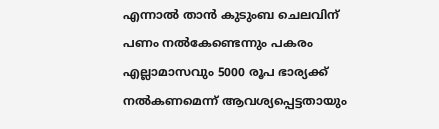എന്നാല്‍ താന്‍ കുടുംബ ചെലവിന് പണം നല്‍കേണ്ടെന്നും പകരം എല്ലാമാസവും 5000 രൂപ ഭാര്യക്ക് നല്‍കണമെന്ന് ആവശ്യപ്പെട്ടതായും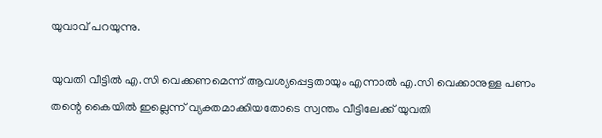യുവാവ് പറയുന്നു.

യുവതി വീട്ടില്‍ എ.സി വെക്കണമെന്ന് ആവശ്യപ്പെട്ടതായും എന്നാല്‍ എ.സി വെക്കാനുള്ള പണം തന്റെ കൈയില്‍ ഇല്ലെന്ന് വ്യക്തമാക്കിയതോടെ സ്വന്തം വീട്ടിലേക്ക് യുവതി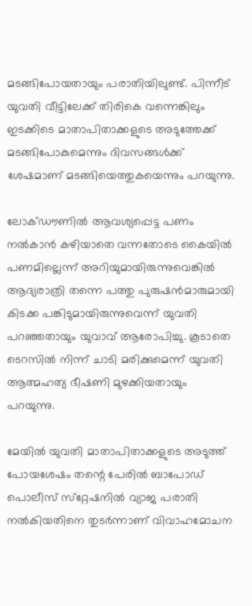മടങ്ങിപോയതായും പരാതിയിലുണ്ട്. പിന്നീട് യുവതി വീട്ടിലേക്ക് തിരികെ വന്നെങ്കിലും ഇടക്കിടെ മാതാപിതാക്കളുടെ അടുത്തേക്ക് മടങ്ങിപോകുമെന്നും ദിവസങ്ങള്‍ക്ക് ശേഷമാണ് മടങ്ങിയെത്തുകയെന്നും പറയുന്നു.

ലോക്ഡൗണില്‍ ആവശ്യപ്പെട്ട പണം നല്‍കാന്‍ കഴിയാതെ വന്നതോടെ കൈയില്‍ പണമില്ലെന്ന് അറിയുമായിരുന്നുവെങ്കില്‍ ആദ്യരാത്രി തന്നെ പത്തു പുരുഷന്‍മാരുമായി കിടക്ക പങ്കിടുമായിരുന്നുവെന്ന് യുവതി പറഞ്ഞതായും യുവാവ് ആരോപിച്ചു. കൂടാതെ ടെറസില്‍ നിന്ന് ചാടി മരിക്കുമെന്ന് യുവതി ആത്മഹത്യ ഭീഷണി മുഴക്കിയതായും പറയുന്നു.

മേയില്‍ യുവതി മാതാപിതാക്കളുടെ അടുത്ത് പോയശേഷം തന്റെ പേരില്‍ ബാപോഡ് പൊലീസ് സ്‌റ്റേഷനില്‍ വ്യാജ പരാതി നല്‍കിയതിനെ തുടര്‍ന്നാണ് വിവാഹമോചന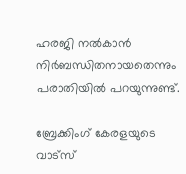ഹരജി നല്‍കാന്‍ നിര്‍ബന്ധിതനായതെന്നും പരാതിയില്‍ പറയുന്നുണ്ട്.

ബ്രേക്കിംഗ് കേരളയുടെ വാട്സ്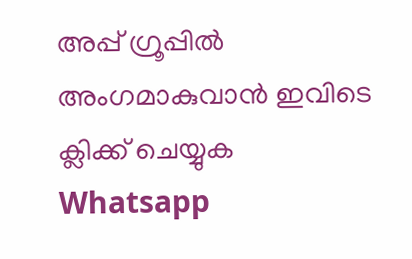അപ്പ് ഗ്രൂപ്പിൽ അംഗമാകുവാൻ ഇവിടെ ക്ലിക്ക് ചെയ്യുക Whatsapp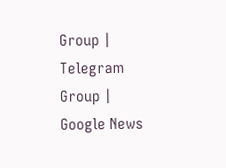Group | Telegram Group | Google News